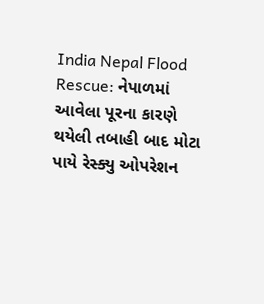India Nepal Flood Rescue: નેપાળમાં આવેલા પૂરના કારણે થયેલી તબાહી બાદ મોટા પાયે રેસ્ક્યુ ઓપરેશન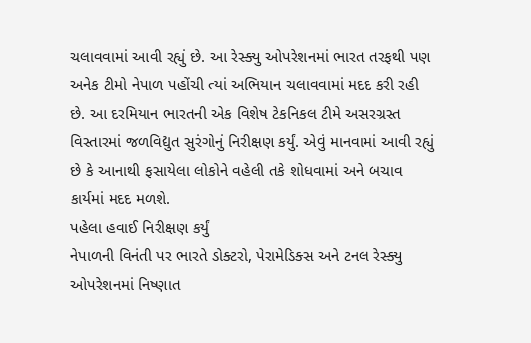ચલાવવામાં આવી રહ્યું છે. આ રેસ્ક્યુ ઓપરેશનમાં ભારત તરફથી પણ અનેક ટીમો નેપાળ પહોંચી ત્યાં અભિયાન ચલાવવામાં મદદ કરી રહી છે. આ દરમિયાન ભારતની એક વિશેષ ટેકનિકલ ટીમે અસરગ્રસ્ત વિસ્તારમાં જળવિદ્યુત સુરંગોનું નિરીક્ષણ કર્યું. એવું માનવામાં આવી રહ્યું છે કે આનાથી ફસાયેલા લોકોને વહેલી તકે શોધવામાં અને બચાવ કાર્યમાં મદદ મળશે.
પહેલા હવાઈ નિરીક્ષણ કર્યું
નેપાળની વિનંતી પર ભારતે ડોક્ટરો, પેરામેડિક્સ અને ટનલ રેસ્ક્યુ ઓપરેશનમાં નિષ્ણાત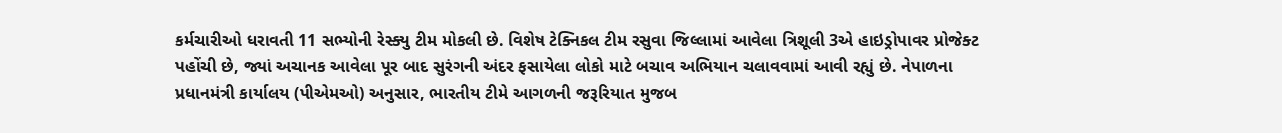કર્મચારીઓ ધરાવતી 11 સભ્યોની રેસ્ક્યુ ટીમ મોકલી છે. વિશેષ ટેક્નિકલ ટીમ રસુવા જિલ્લામાં આવેલા ત્રિશૂલી 3એ હાઇડ્રોપાવર પ્રોજેક્ટ પહોંચી છે, જ્યાં અચાનક આવેલા પૂર બાદ સુરંગની અંદર ફસાયેલા લોકો માટે બચાવ અભિયાન ચલાવવામાં આવી રહ્યું છે. નેપાળના પ્રધાનમંત્રી કાર્યાલય (પીએમઓ) અનુસાર, ભારતીય ટીમે આગળની જરૂરિયાત મુજબ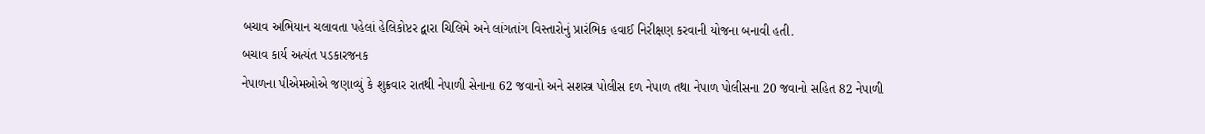બચાવ અભિયાન ચલાવતા પહેલાં હેલિકોપ્ટર દ્વારા ચિલિમે અને લાંગતાંગ વિસ્તારોનું પ્રારંભિક હવાઈ નિરીક્ષણ કરવાની યોજના બનાવી હતી.
બચાવ કાર્ય અત્યંત પડકારજનક
નેપાળના પીએમઓએ જણાવ્યું કે શુક્રવાર રાતથી નેપાળી સેનાના 62 જવાનો અને સશસ્ત્ર પોલીસ દળ નેપાળ તથા નેપાળ પોલીસના 20 જવાનો સહિત 82 નેપાળી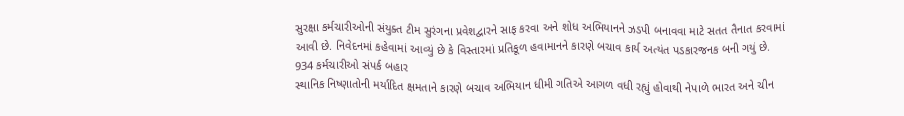સુરક્ષા કર્મચારીઓની સંયુક્ત ટીમ સુરંગના પ્રવેશદ્વારને સાફ કરવા અને શોધ અભિયાનને ઝડપી બનાવવા માટે સતત તૈનાત કરવામાં આવી છે. નિવેદનમાં કહેવામાં આવ્યું છે કે વિસ્તારમાં પ્રતિકૂળ હવામાનને કારણે બચાવ કાર્ય અત્યંત પડકારજનક બની ગયું છે.
934 કર્મચારીઓ સંપર્ક બહાર
સ્થાનિક નિષ્ણાતોની મર્યાદિત ક્ષમતાને કારણે બચાવ અભિયાન ધીમી ગતિએ આગળ વધી રહ્યું હોવાથી નેપાળે ભારત અને ચીન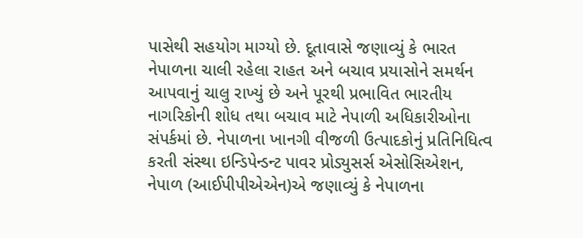પાસેથી સહયોગ માગ્યો છે. દૂતાવાસે જણાવ્યું કે ભારત નેપાળના ચાલી રહેલા રાહત અને બચાવ પ્રયાસોને સમર્થન આપવાનું ચાલુ રાખ્યું છે અને પૂરથી પ્રભાવિત ભારતીય નાગરિકોની શોધ તથા બચાવ માટે નેપાળી અધિકારીઓના સંપર્કમાં છે. નેપાળના ખાનગી વીજળી ઉત્પાદકોનું પ્રતિનિધિત્વ કરતી સંસ્થા ઇન્ડિપેન્ડન્ટ પાવર પ્રોડ્યુસર્સ એસોસિએશન, નેપાળ (આઈપીપીએએન)એ જણાવ્યું કે નેપાળના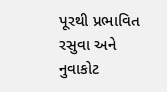પૂરથી પ્રભાવિત રસુવા અને નુવાકોટ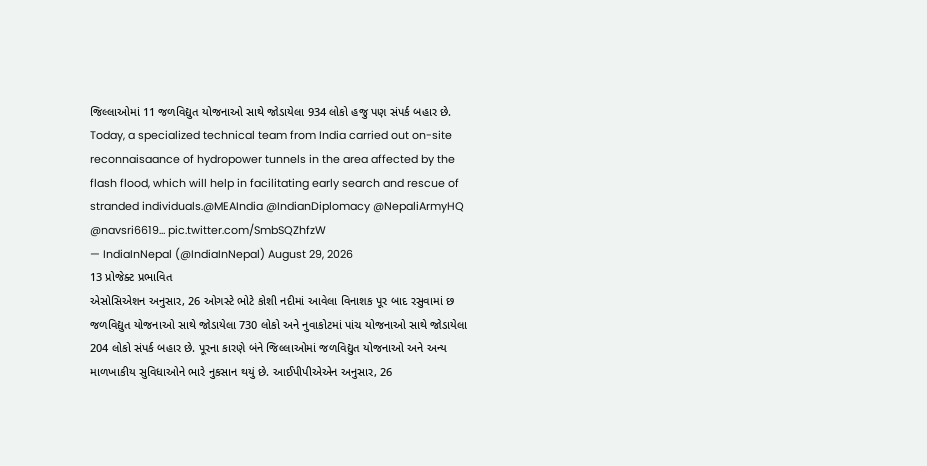જિલ્લાઓમાં 11 જળવિદ્યુત યોજનાઓ સાથે જોડાયેલા 934 લોકો હજુ પણ સંપર્ક બહાર છે.
Today, a specialized technical team from India carried out on-site reconnaisaance of hydropower tunnels in the area affected by the flash flood, which will help in facilitating early search and rescue of stranded individuals.@MEAIndia @IndianDiplomacy @NepaliArmyHQ @navsri6619… pic.twitter.com/SmbSQZhfzW
— IndiaInNepal (@IndiaInNepal) August 29, 2026
13 પ્રોજેક્ટ પ્રભાવિત
એસોસિએશન અનુસાર, 26 ઓગસ્ટે ભોટે કોશી નદીમાં આવેલા વિનાશક પૂર બાદ રસુવામાં છ જળવિદ્યુત યોજનાઓ સાથે જોડાયેલા 730 લોકો અને નુવાકોટમાં પાંચ યોજનાઓ સાથે જોડાયેલા 204 લોકો સંપર્ક બહાર છે. પૂરના કારણે બંને જિલ્લાઓમાં જળવિદ્યુત યોજનાઓ અને અન્ય માળખાકીય સુવિધાઓને ભારે નુકસાન થયું છે. આઈપીપીએએન અનુસાર, 26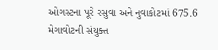ઓગસ્ટના પૂરે રસુવા અને નુવાકોટમાં 675.6 મેગાવોટની સંયુક્ત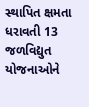સ્થાપિત ક્ષમતા ધરાવતી 13 જળવિદ્યુત યોજનાઓને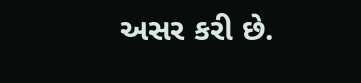અસર કરી છે.